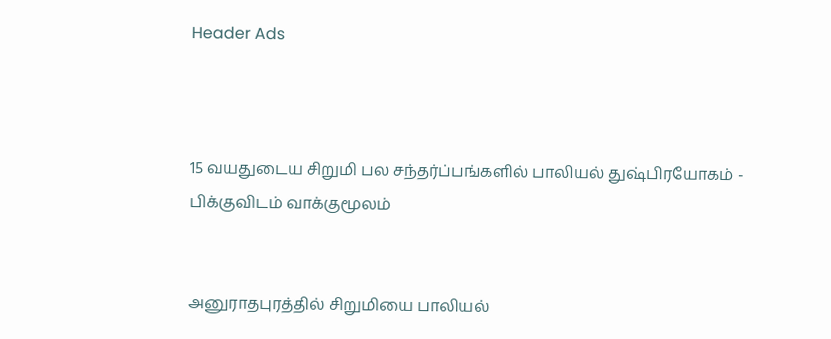Header Ads



15 வயதுடைய சிறுமி பல சந்தர்ப்பங்களில் பாலியல் துஷ்பிரயோகம் - பிக்குவிடம் வாக்குமூலம்


அனுராதபுரத்தில் சிறுமியை பாலியல்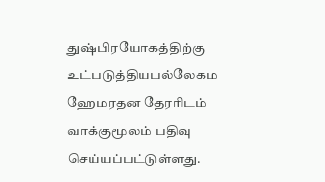துஷ்பிரயோகத்திற்கு உட்படுத்தியபல்லேகம ஹேமரதன தேரரிடம் வாக்குமூலம் பதிவு செய்யப்பட்டுள்ளது.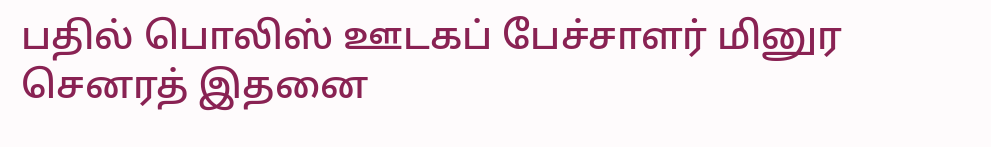பதில் பொலிஸ் ஊடகப் பேச்சாளர் மினுர செனரத் இதனை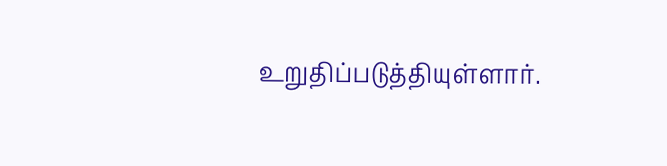உறுதிப்படுத்தியுள்ளார்.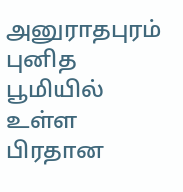அனுராதபுரம் புனித பூமியில் உள்ள பிரதான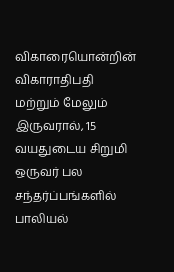விகாரையொன்றின் விகாராதிபதி மற்றும் மேலும் இருவரால், 15 வயதுடைய சிறுமி ஒருவர் பல சந்தர்ப்பங்களில் பாலியல்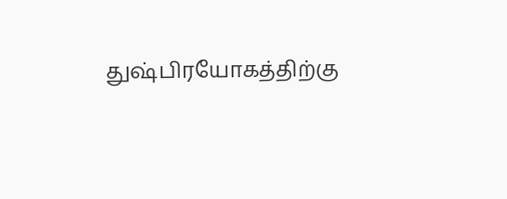துஷ்பிரயோகத்திற்கு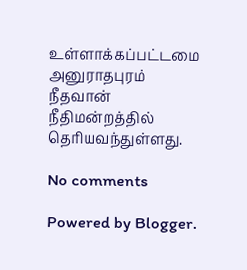உள்ளாக்கப்பட்டமை அனுராதபுரம் நீதவான் நீதிமன்றத்தில் தெரியவந்துள்ளது.

No comments

Powered by Blogger.